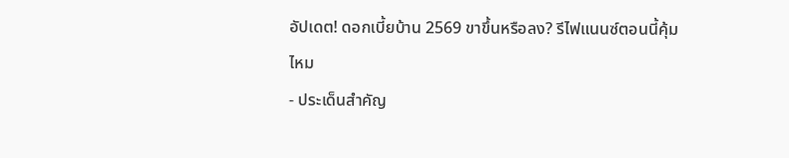อัปเดต! ดอกเบี้ยบ้าน 2569 ขาขึ้นหรือลง? รีไฟแนนซ์ตอนนี้คุ้มไหม
- ประเด็นสำคัญ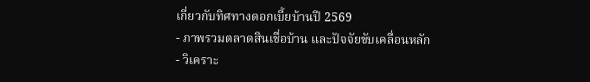เกี่ยวกับทิศทางดอกเบี้ยบ้านปี 2569
- ภาพรวมตลาดสินเชื่อบ้าน และปัจจัยขับเคลื่อนหลัก
- วิเคราะ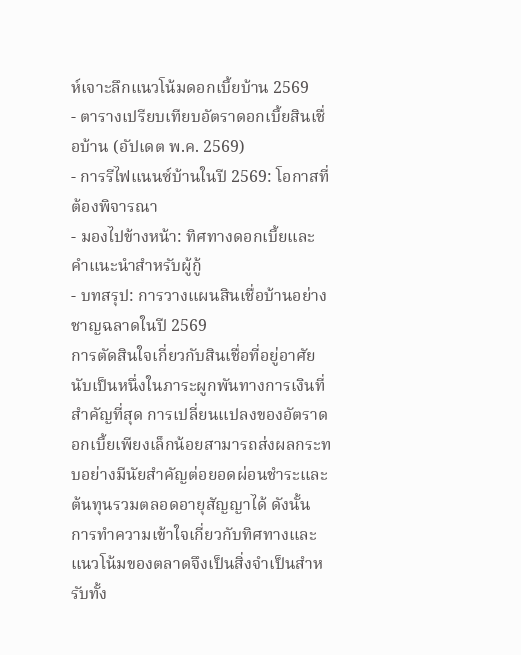ห์เจาะลึกแนวโน้มดอกเบี้ยบ้าน 2569
- ตารางเปรียบเทียบอัตราดอกเบี้ยสินเชื่อบ้าน (อัปเดต พ.ค. 2569)
- การรีไฟแนนซ์บ้านในปี 2569: โอกาสที่ต้องพิจารณา
- มองไปข้างหน้า: ทิศทางดอกเบี้ยและคำแนะนำสำหรับผู้กู้
- บทสรุป: การวางแผนสินเชื่อบ้านอย่างชาญฉลาดในปี 2569
การตัดสินใจเกี่ยวกับสินเชื่อที่อยู่อาศัยนับเป็นหนึ่งในภาระผูกพันทางการเงินที่สำคัญที่สุด การเปลี่ยนแปลงของอัตราดอกเบี้ยเพียงเล็กน้อยสามารถส่งผลกระทบอย่างมีนัยสำคัญต่อยอดผ่อนชำระและต้นทุนรวมตลอดอายุสัญญาได้ ดังนั้น การทำความเข้าใจเกี่ยวกับทิศทางและแนวโน้มของตลาดจึงเป็นสิ่งจำเป็นสำหรับทั้ง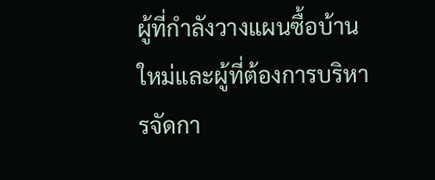ผู้ที่กำลังวางแผนซื้อบ้านใหม่และผู้ที่ต้องการบริหารจัดกา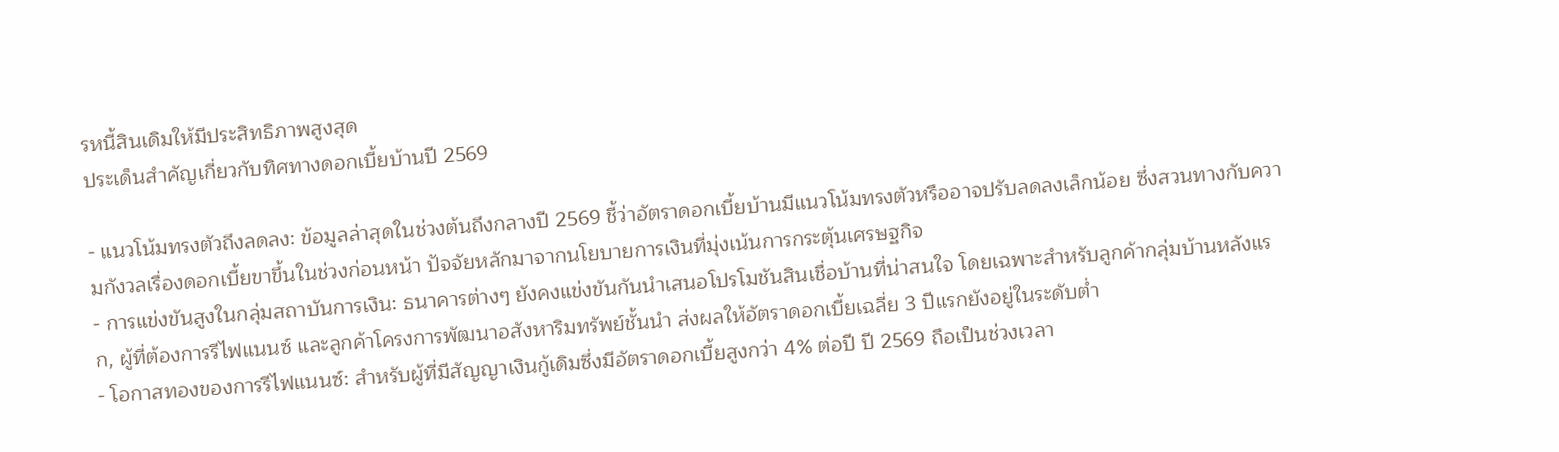รหนี้สินเดิมให้มีประสิทธิภาพสูงสุด
ประเด็นสำคัญเกี่ยวกับทิศทางดอกเบี้ยบ้านปี 2569

- แนวโน้มทรงตัวถึงลดลง: ข้อมูลล่าสุดในช่วงต้นถึงกลางปี 2569 ชี้ว่าอัตราดอกเบี้ยบ้านมีแนวโน้มทรงตัวหรืออาจปรับลดลงเล็กน้อย ซึ่งสวนทางกับความกังวลเรื่องดอกเบี้ยขาขึ้นในช่วงก่อนหน้า ปัจจัยหลักมาจากนโยบายการเงินที่มุ่งเน้นการกระตุ้นเศรษฐกิจ
- การแข่งขันสูงในกลุ่มสถาบันการเงิน: ธนาคารต่างๆ ยังคงแข่งขันกันนำเสนอโปรโมชันสินเชื่อบ้านที่น่าสนใจ โดยเฉพาะสำหรับลูกค้ากลุ่มบ้านหลังแรก, ผู้ที่ต้องการรีไฟแนนซ์ และลูกค้าโครงการพัฒนาอสังหาริมทรัพย์ชั้นนำ ส่งผลให้อัตราดอกเบี้ยเฉลี่ย 3 ปีแรกยังอยู่ในระดับต่ำ
- โอกาสทองของการรีไฟแนนซ์: สำหรับผู้ที่มีสัญญาเงินกู้เดิมซึ่งมีอัตราดอกเบี้ยสูงกว่า 4% ต่อปี ปี 2569 ถือเป็นช่วงเวลา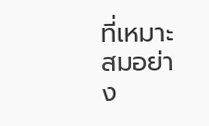ที่เหมาะสมอย่าง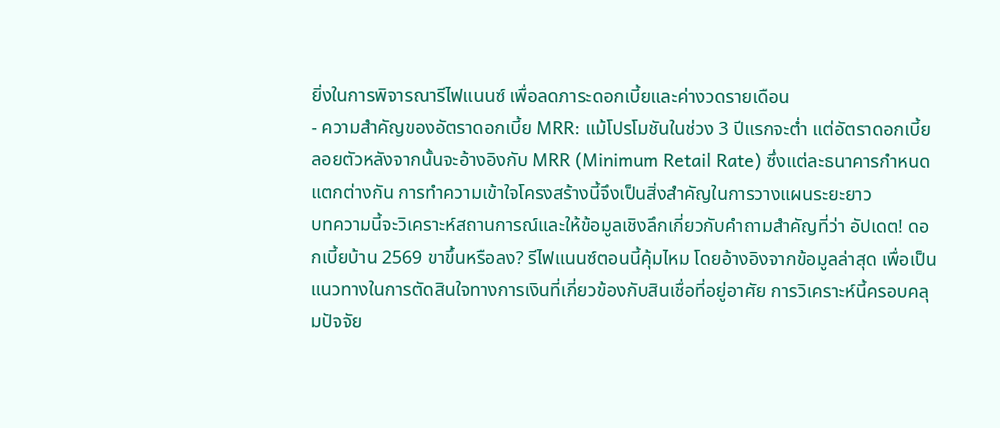ยิ่งในการพิจารณารีไฟแนนซ์ เพื่อลดภาระดอกเบี้ยและค่างวดรายเดือน
- ความสำคัญของอัตราดอกเบี้ย MRR: แม้โปรโมชันในช่วง 3 ปีแรกจะต่ำ แต่อัตราดอกเบี้ยลอยตัวหลังจากนั้นจะอ้างอิงกับ MRR (Minimum Retail Rate) ซึ่งแต่ละธนาคารกำหนดแตกต่างกัน การทำความเข้าใจโครงสร้างนี้จึงเป็นสิ่งสำคัญในการวางแผนระยะยาว
บทความนี้จะวิเคราะห์สถานการณ์และให้ข้อมูลเชิงลึกเกี่ยวกับคำถามสำคัญที่ว่า อัปเดต! ดอกเบี้ยบ้าน 2569 ขาขึ้นหรือลง? รีไฟแนนซ์ตอนนี้คุ้มไหม โดยอ้างอิงจากข้อมูลล่าสุด เพื่อเป็นแนวทางในการตัดสินใจทางการเงินที่เกี่ยวข้องกับสินเชื่อที่อยู่อาศัย การวิเคราะห์นี้ครอบคลุมปัจจัย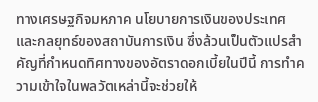ทางเศรษฐกิจมหภาค นโยบายการเงินของประเทศ และกลยุทธ์ของสถาบันการเงิน ซึ่งล้วนเป็นตัวแปรสำคัญที่กำหนดทิศทางของอัตราดอกเบี้ยในปีนี้ การทำความเข้าใจในพลวัตเหล่านี้จะช่วยให้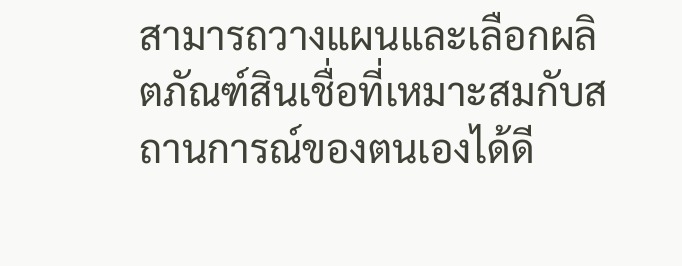สามารถวางแผนและเลือกผลิตภัณฑ์สินเชื่อที่เหมาะสมกับสถานการณ์ของตนเองได้ดี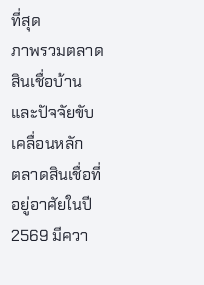ที่สุด
ภาพรวมตลาดสินเชื่อบ้าน และปัจจัยขับเคลื่อนหลัก
ตลาดสินเชื่อที่อยู่อาศัยในปี 2569 มีควา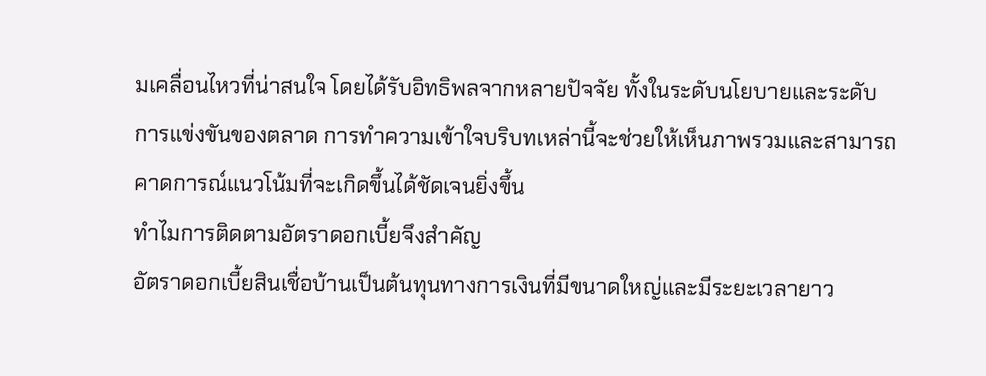มเคลื่อนไหวที่น่าสนใจ โดยได้รับอิทธิพลจากหลายปัจจัย ทั้งในระดับนโยบายและระดับการแข่งขันของตลาด การทำความเข้าใจบริบทเหล่านี้จะช่วยให้เห็นภาพรวมและสามารถคาดการณ์แนวโน้มที่จะเกิดขึ้นได้ชัดเจนยิ่งขึ้น
ทำไมการติดตามอัตราดอกเบี้ยจึงสำคัญ
อัตราดอกเบี้ยสินเชื่อบ้านเป็นต้นทุนทางการเงินที่มีขนาดใหญ่และมีระยะเวลายาว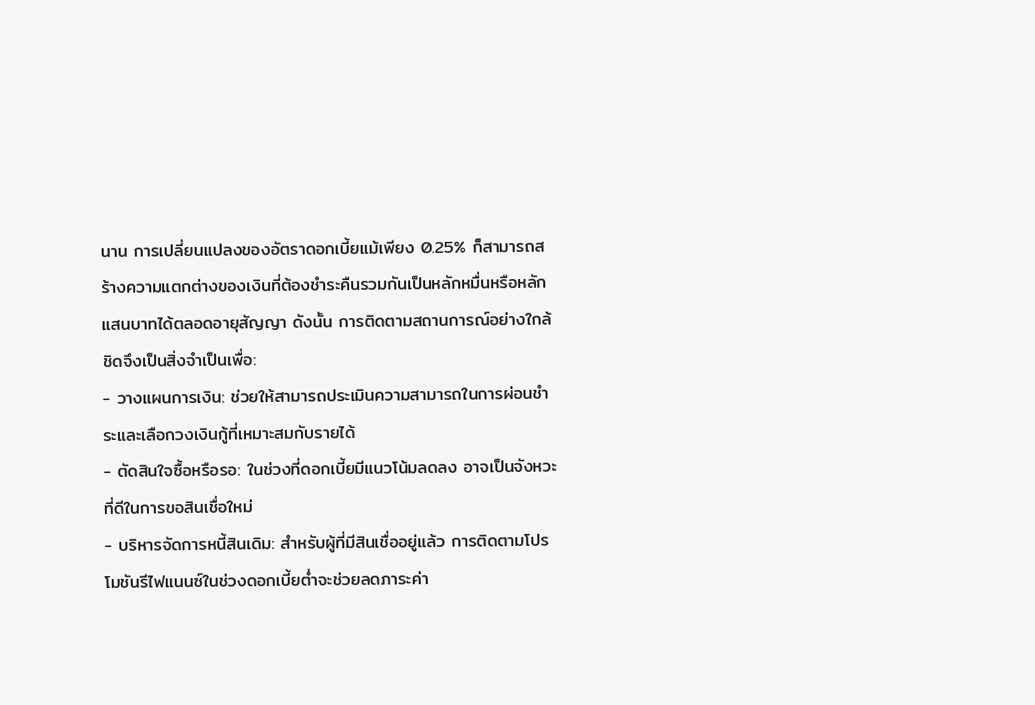นาน การเปลี่ยนแปลงของอัตราดอกเบี้ยแม้เพียง 0.25% ก็สามารถสร้างความแตกต่างของเงินที่ต้องชำระคืนรวมกันเป็นหลักหมื่นหรือหลักแสนบาทได้ตลอดอายุสัญญา ดังนั้น การติดตามสถานการณ์อย่างใกล้ชิดจึงเป็นสิ่งจำเป็นเพื่อ:
- วางแผนการเงิน: ช่วยให้สามารถประเมินความสามารถในการผ่อนชำระและเลือกวงเงินกู้ที่เหมาะสมกับรายได้
- ตัดสินใจซื้อหรือรอ: ในช่วงที่ดอกเบี้ยมีแนวโน้มลดลง อาจเป็นจังหวะที่ดีในการขอสินเชื่อใหม่
- บริหารจัดการหนี้สินเดิม: สำหรับผู้ที่มีสินเชื่ออยู่แล้ว การติดตามโปรโมชันรีไฟแนนซ์ในช่วงดอกเบี้ยต่ำจะช่วยลดภาระค่า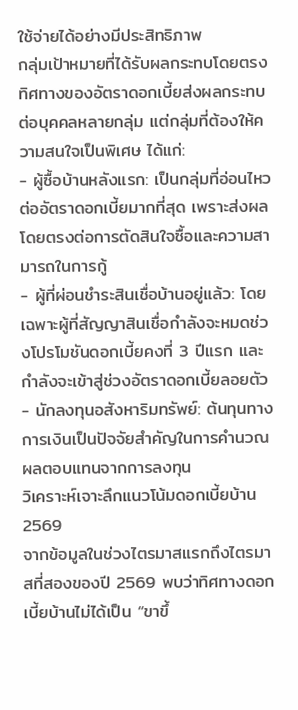ใช้จ่ายได้อย่างมีประสิทธิภาพ
กลุ่มเป้าหมายที่ได้รับผลกระทบโดยตรง
ทิศทางของอัตราดอกเบี้ยส่งผลกระทบต่อบุคคลหลายกลุ่ม แต่กลุ่มที่ต้องให้ความสนใจเป็นพิเศษ ได้แก่:
- ผู้ซื้อบ้านหลังแรก: เป็นกลุ่มที่อ่อนไหวต่ออัตราดอกเบี้ยมากที่สุด เพราะส่งผลโดยตรงต่อการตัดสินใจซื้อและความสามารถในการกู้
- ผู้ที่ผ่อนชำระสินเชื่อบ้านอยู่แล้ว: โดยเฉพาะผู้ที่สัญญาสินเชื่อกำลังจะหมดช่วงโปรโมชันดอกเบี้ยคงที่ 3 ปีแรก และกำลังจะเข้าสู่ช่วงอัตราดอกเบี้ยลอยตัว
- นักลงทุนอสังหาริมทรัพย์: ต้นทุนทางการเงินเป็นปัจจัยสำคัญในการคำนวณผลตอบแทนจากการลงทุน
วิเคราะห์เจาะลึกแนวโน้มดอกเบี้ยบ้าน 2569
จากข้อมูลในช่วงไตรมาสแรกถึงไตรมาสที่สองของปี 2569 พบว่าทิศทางดอกเบี้ยบ้านไม่ได้เป็น “ขาขึ้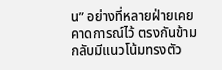น” อย่างที่หลายฝ่ายเคยคาดการณ์ไว้ ตรงกันข้าม กลับมีแนวโน้มทรงตัว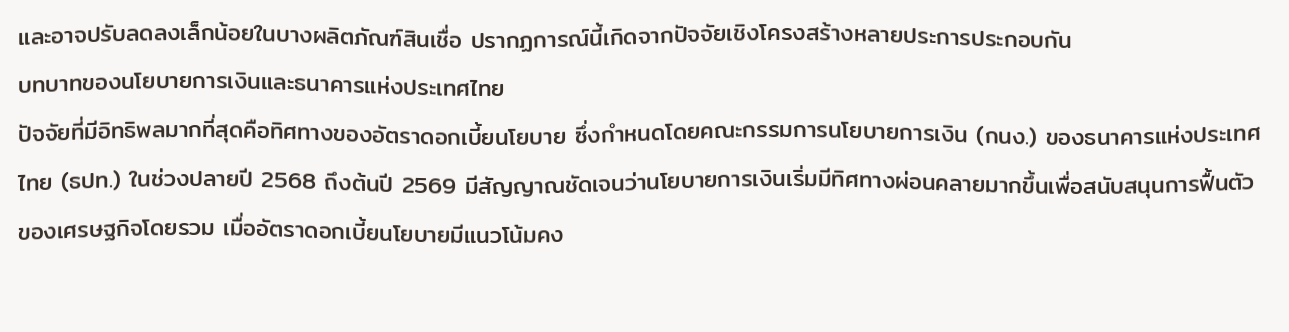และอาจปรับลดลงเล็กน้อยในบางผลิตภัณฑ์สินเชื่อ ปรากฏการณ์นี้เกิดจากปัจจัยเชิงโครงสร้างหลายประการประกอบกัน
บทบาทของนโยบายการเงินและธนาคารแห่งประเทศไทย
ปัจจัยที่มีอิทธิพลมากที่สุดคือทิศทางของอัตราดอกเบี้ยนโยบาย ซึ่งกำหนดโดยคณะกรรมการนโยบายการเงิน (กนง.) ของธนาคารแห่งประเทศไทย (ธปท.) ในช่วงปลายปี 2568 ถึงต้นปี 2569 มีสัญญาณชัดเจนว่านโยบายการเงินเริ่มมีทิศทางผ่อนคลายมากขึ้นเพื่อสนับสนุนการฟื้นตัวของเศรษฐกิจโดยรวม เมื่ออัตราดอกเบี้ยนโยบายมีแนวโน้มคง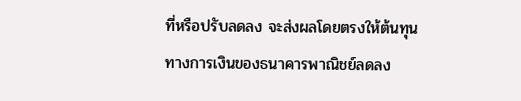ที่หรือปรับลดลง จะส่งผลโดยตรงให้ต้นทุนทางการเงินของธนาคารพาณิชย์ลดลง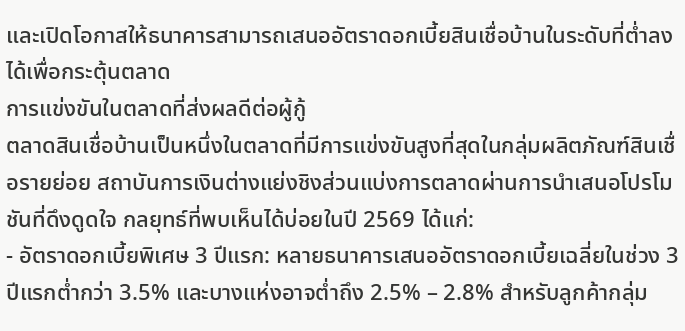และเปิดโอกาสให้ธนาคารสามารถเสนออัตราดอกเบี้ยสินเชื่อบ้านในระดับที่ต่ำลงได้เพื่อกระตุ้นตลาด
การแข่งขันในตลาดที่ส่งผลดีต่อผู้กู้
ตลาดสินเชื่อบ้านเป็นหนึ่งในตลาดที่มีการแข่งขันสูงที่สุดในกลุ่มผลิตภัณฑ์สินเชื่อรายย่อย สถาบันการเงินต่างแย่งชิงส่วนแบ่งการตลาดผ่านการนำเสนอโปรโมชันที่ดึงดูดใจ กลยุทธ์ที่พบเห็นได้บ่อยในปี 2569 ได้แก่:
- อัตราดอกเบี้ยพิเศษ 3 ปีแรก: หลายธนาคารเสนออัตราดอกเบี้ยเฉลี่ยในช่วง 3 ปีแรกต่ำกว่า 3.5% และบางแห่งอาจต่ำถึง 2.5% – 2.8% สำหรับลูกค้ากลุ่ม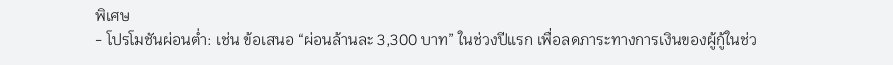พิเศษ
- โปรโมชันผ่อนต่ำ: เช่น ข้อเสนอ “ผ่อนล้านละ 3,300 บาท” ในช่วงปีแรก เพื่อลดภาระทางการเงินของผู้กู้ในช่ว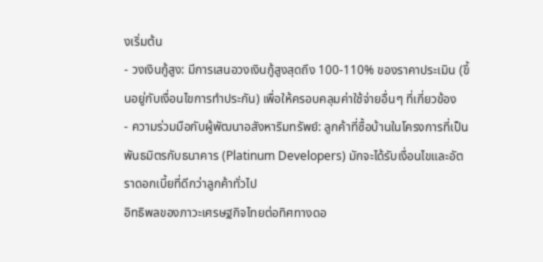งเริ่มต้น
- วงเงินกู้สูง: มีการเสนอวงเงินกู้สูงสุดถึง 100-110% ของราคาประเมิน (ขึ้นอยู่กับเงื่อนไขการทำประกัน) เพื่อให้ครอบคลุมค่าใช้จ่ายอื่นๆ ที่เกี่ยวข้อง
- ความร่วมมือกับผู้พัฒนาอสังหาริมทรัพย์: ลูกค้าที่ซื้อบ้านในโครงการที่เป็นพันธมิตรกับธนาคาร (Platinum Developers) มักจะได้รับเงื่อนไขและอัตราดอกเบี้ยที่ดีกว่าลูกค้าทั่วไป
อิทธิพลของภาวะเศรษฐกิจไทยต่อทิศทางดอ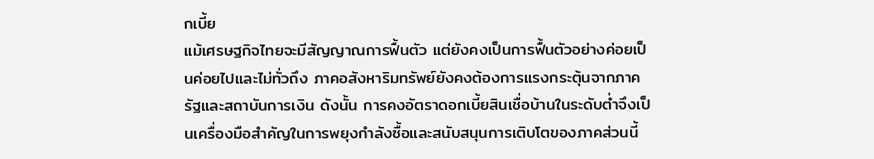กเบี้ย
แม้เศรษฐกิจไทยจะมีสัญญาณการฟื้นตัว แต่ยังคงเป็นการฟื้นตัวอย่างค่อยเป็นค่อยไปและไม่ทั่วถึง ภาคอสังหาริมทรัพย์ยังคงต้องการแรงกระตุ้นจากภาครัฐและสถาบันการเงิน ดังนั้น การคงอัตราดอกเบี้ยสินเชื่อบ้านในระดับต่ำจึงเป็นเครื่องมือสำคัญในการพยุงกำลังซื้อและสนับสนุนการเติบโตของภาคส่วนนี้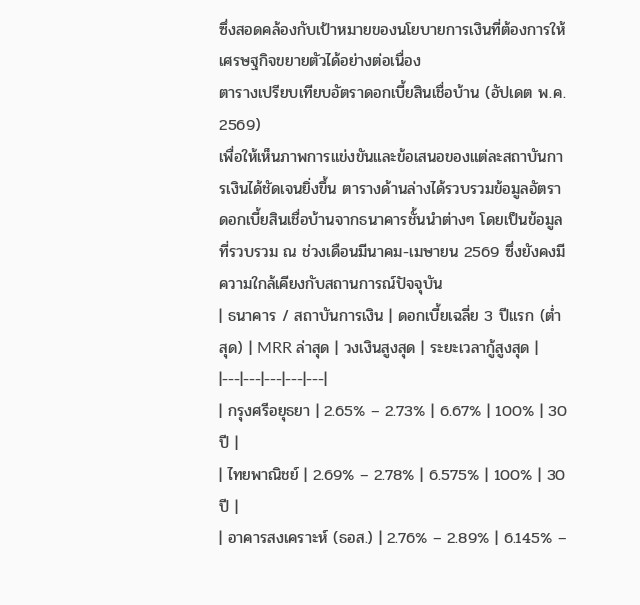ซึ่งสอดคล้องกับเป้าหมายของนโยบายการเงินที่ต้องการให้เศรษฐกิจขยายตัวได้อย่างต่อเนื่อง
ตารางเปรียบเทียบอัตราดอกเบี้ยสินเชื่อบ้าน (อัปเดต พ.ค. 2569)
เพื่อให้เห็นภาพการแข่งขันและข้อเสนอของแต่ละสถาบันการเงินได้ชัดเจนยิ่งขึ้น ตารางด้านล่างได้รวบรวมข้อมูลอัตราดอกเบี้ยสินเชื่อบ้านจากธนาคารชั้นนำต่างๆ โดยเป็นข้อมูลที่รวบรวม ณ ช่วงเดือนมีนาคม-เมษายน 2569 ซึ่งยังคงมีความใกล้เคียงกับสถานการณ์ปัจจุบัน
| ธนาคาร / สถาบันการเงิน | ดอกเบี้ยเฉลี่ย 3 ปีแรก (ต่ำสุด) | MRR ล่าสุด | วงเงินสูงสุด | ระยะเวลากู้สูงสุด |
|---|---|---|---|---|
| กรุงศรีอยุธยา | 2.65% – 2.73% | 6.67% | 100% | 30 ปี |
| ไทยพาณิชย์ | 2.69% – 2.78% | 6.575% | 100% | 30 ปี |
| อาคารสงเคราะห์ (ธอส.) | 2.76% – 2.89% | 6.145% –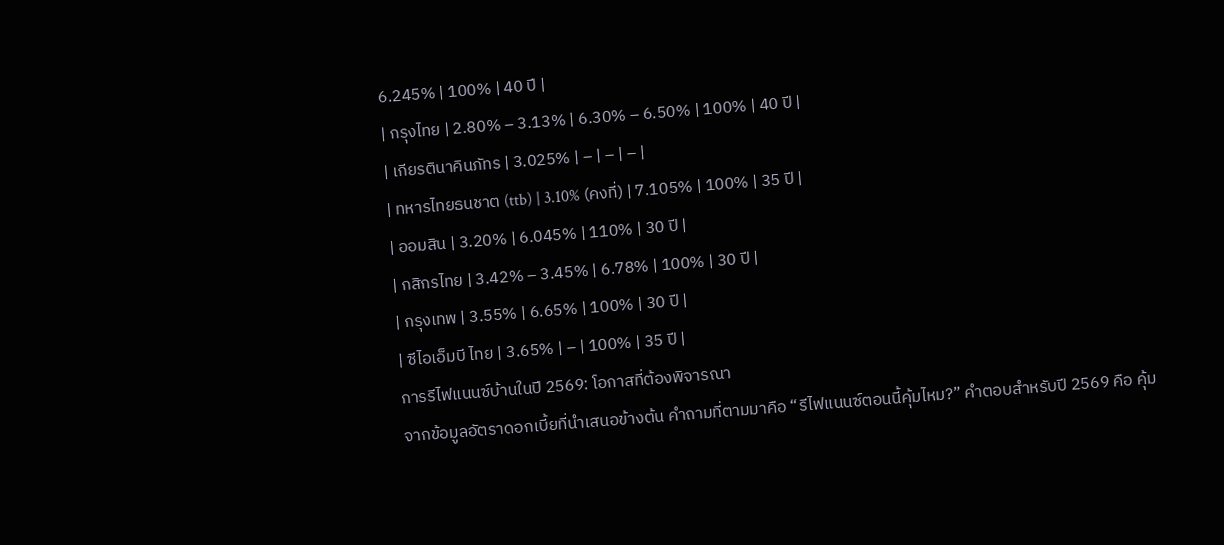6.245% | 100% | 40 ปี |
| กรุงไทย | 2.80% – 3.13% | 6.30% – 6.50% | 100% | 40 ปี |
| เกียรตินาคินภัทร | 3.025% | – | – | – |
| ทหารไทยธนชาต (ttb) | 3.10% (คงที่) | 7.105% | 100% | 35 ปี |
| ออมสิน | 3.20% | 6.045% | 110% | 30 ปี |
| กสิกรไทย | 3.42% – 3.45% | 6.78% | 100% | 30 ปี |
| กรุงเทพ | 3.55% | 6.65% | 100% | 30 ปี |
| ซีไอเอ็มบี ไทย | 3.65% | – | 100% | 35 ปี |
การรีไฟแนนซ์บ้านในปี 2569: โอกาสที่ต้องพิจารณา
จากข้อมูลอัตราดอกเบี้ยที่นำเสนอข้างต้น คำถามที่ตามมาคือ “รีไฟแนนซ์ตอนนี้คุ้มไหม?” คำตอบสำหรับปี 2569 คือ คุ้ม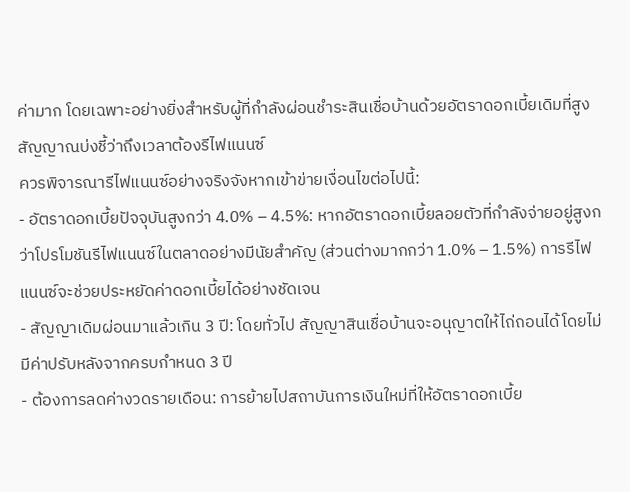ค่ามาก โดยเฉพาะอย่างยิ่งสำหรับผู้ที่กำลังผ่อนชำระสินเชื่อบ้านด้วยอัตราดอกเบี้ยเดิมที่สูง
สัญญาณบ่งชี้ว่าถึงเวลาต้องรีไฟแนนซ์
ควรพิจารณารีไฟแนนซ์อย่างจริงจังหากเข้าข่ายเงื่อนไขต่อไปนี้:
- อัตราดอกเบี้ยปัจจุบันสูงกว่า 4.0% – 4.5%: หากอัตราดอกเบี้ยลอยตัวที่กำลังจ่ายอยู่สูงกว่าโปรโมชันรีไฟแนนซ์ในตลาดอย่างมีนัยสำคัญ (ส่วนต่างมากกว่า 1.0% – 1.5%) การรีไฟแนนซ์จะช่วยประหยัดค่าดอกเบี้ยได้อย่างชัดเจน
- สัญญาเดิมผ่อนมาแล้วเกิน 3 ปี: โดยทั่วไป สัญญาสินเชื่อบ้านจะอนุญาตให้ไถ่ถอนได้โดยไม่มีค่าปรับหลังจากครบกำหนด 3 ปี
- ต้องการลดค่างวดรายเดือน: การย้ายไปสถาบันการเงินใหม่ที่ให้อัตราดอกเบี้ย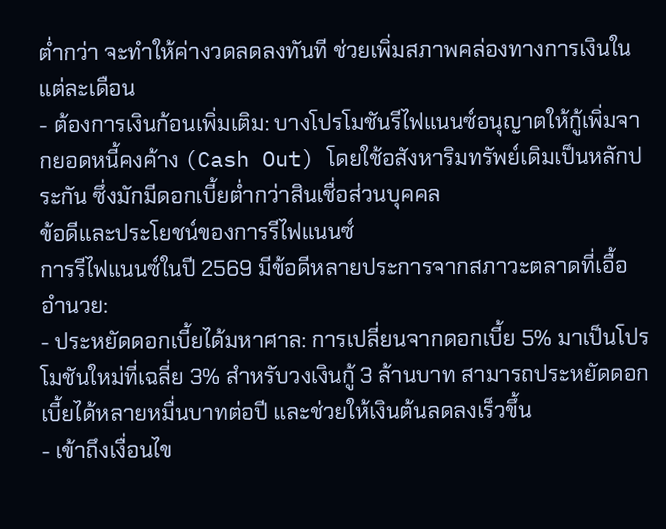ต่ำกว่า จะทำให้ค่างวดลดลงทันที ช่วยเพิ่มสภาพคล่องทางการเงินในแต่ละเดือน
- ต้องการเงินก้อนเพิ่มเติม: บางโปรโมชันรีไฟแนนซ์อนุญาตให้กู้เพิ่มจากยอดหนี้คงค้าง (Cash Out) โดยใช้อสังหาริมทรัพย์เดิมเป็นหลักประกัน ซึ่งมักมีดอกเบี้ยต่ำกว่าสินเชื่อส่วนบุคคล
ข้อดีและประโยชน์ของการรีไฟแนนซ์
การรีไฟแนนซ์ในปี 2569 มีข้อดีหลายประการจากสภาวะตลาดที่เอื้ออำนวย:
- ประหยัดดอกเบี้ยได้มหาศาล: การเปลี่ยนจากดอกเบี้ย 5% มาเป็นโปรโมชันใหม่ที่เฉลี่ย 3% สำหรับวงเงินกู้ 3 ล้านบาท สามารถประหยัดดอกเบี้ยได้หลายหมื่นบาทต่อปี และช่วยให้เงินต้นลดลงเร็วขึ้น
- เข้าถึงเงื่อนไข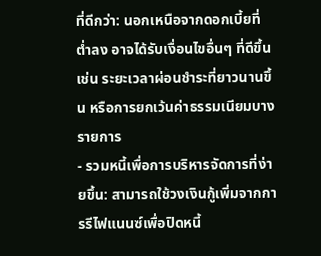ที่ดีกว่า: นอกเหนือจากดอกเบี้ยที่ต่ำลง อาจได้รับเงื่อนไขอื่นๆ ที่ดีขึ้น เช่น ระยะเวลาผ่อนชำระที่ยาวนานขึ้น หรือการยกเว้นค่าธรรมเนียมบางรายการ
- รวมหนี้เพื่อการบริหารจัดการที่ง่ายขึ้น: สามารถใช้วงเงินกู้เพิ่มจากการรีไฟแนนซ์เพื่อปิดหนี้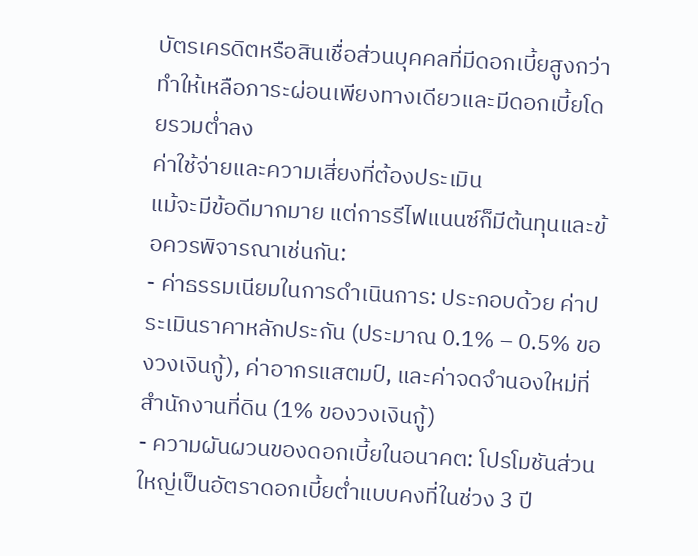บัตรเครดิตหรือสินเชื่อส่วนบุคคลที่มีดอกเบี้ยสูงกว่า ทำให้เหลือภาระผ่อนเพียงทางเดียวและมีดอกเบี้ยโดยรวมต่ำลง
ค่าใช้จ่ายและความเสี่ยงที่ต้องประเมิน
แม้จะมีข้อดีมากมาย แต่การรีไฟแนนซ์ก็มีต้นทุนและข้อควรพิจารณาเช่นกัน:
- ค่าธรรมเนียมในการดำเนินการ: ประกอบด้วย ค่าประเมินราคาหลักประกัน (ประมาณ 0.1% – 0.5% ของวงเงินกู้), ค่าอากรแสตมป์, และค่าจดจำนองใหม่ที่สำนักงานที่ดิน (1% ของวงเงินกู้)
- ความผันผวนของดอกเบี้ยในอนาคต: โปรโมชันส่วนใหญ่เป็นอัตราดอกเบี้ยต่ำแบบคงที่ในช่วง 3 ปี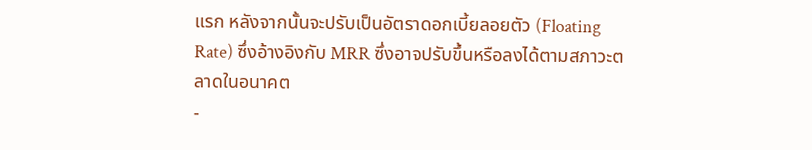แรก หลังจากนั้นจะปรับเป็นอัตราดอกเบี้ยลอยตัว (Floating Rate) ซึ่งอ้างอิงกับ MRR ซึ่งอาจปรับขึ้นหรือลงได้ตามสภาวะตลาดในอนาคต
-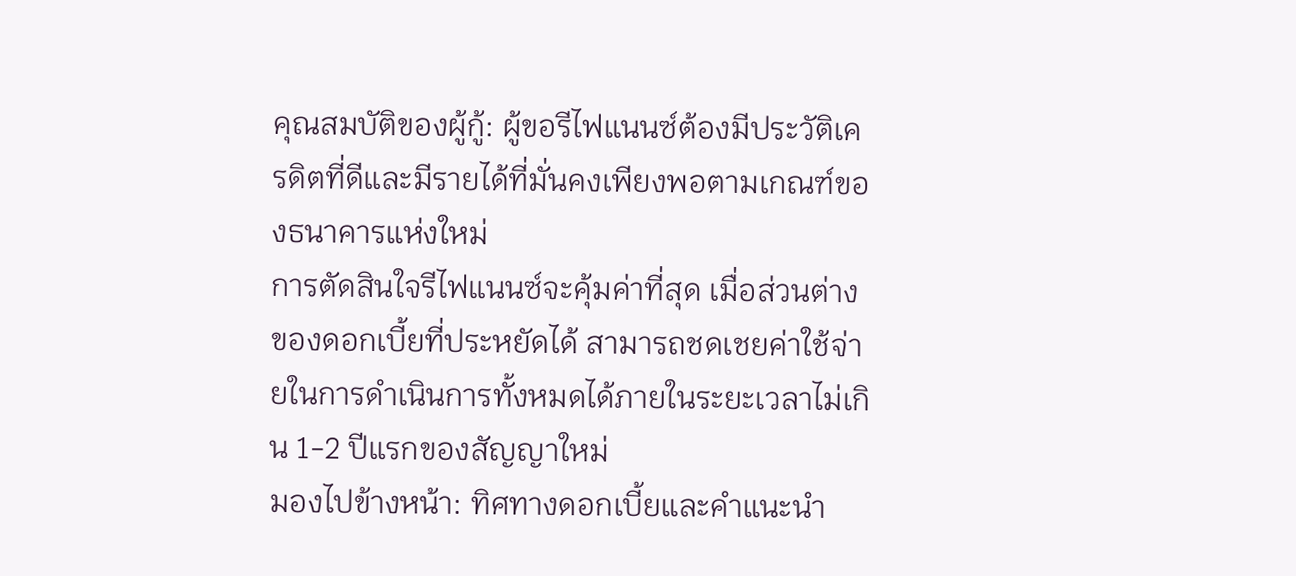คุณสมบัติของผู้กู้: ผู้ขอรีไฟแนนซ์ต้องมีประวัติเครดิตที่ดีและมีรายได้ที่มั่นคงเพียงพอตามเกณฑ์ของธนาคารแห่งใหม่
การตัดสินใจรีไฟแนนซ์จะคุ้มค่าที่สุด เมื่อส่วนต่างของดอกเบี้ยที่ประหยัดได้ สามารถชดเชยค่าใช้จ่ายในการดำเนินการทั้งหมดได้ภายในระยะเวลาไม่เกิน 1-2 ปีแรกของสัญญาใหม่
มองไปข้างหน้า: ทิศทางดอกเบี้ยและคำแนะนำ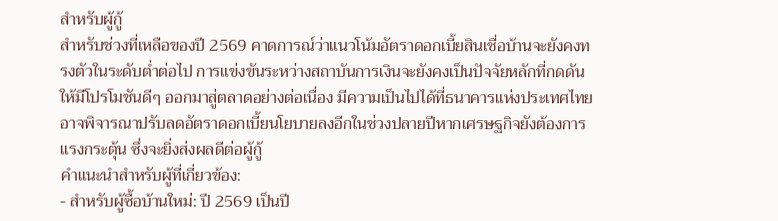สำหรับผู้กู้
สำหรับช่วงที่เหลือของปี 2569 คาดการณ์ว่าแนวโน้มอัตราดอกเบี้ยสินเชื่อบ้านจะยังคงทรงตัวในระดับต่ำต่อไป การแข่งขันระหว่างสถาบันการเงินจะยังคงเป็นปัจจัยหลักที่กดดันให้มีโปรโมชันดีๆ ออกมาสู่ตลาดอย่างต่อเนื่อง มีความเป็นไปได้ที่ธนาคารแห่งประเทศไทยอาจพิจารณาปรับลดอัตราดอกเบี้ยนโยบายลงอีกในช่วงปลายปีหากเศรษฐกิจยังต้องการแรงกระตุ้น ซึ่งจะยิ่งส่งผลดีต่อผู้กู้
คำแนะนำสำหรับผู้ที่เกี่ยวข้อง:
- สำหรับผู้ซื้อบ้านใหม่: ปี 2569 เป็นปี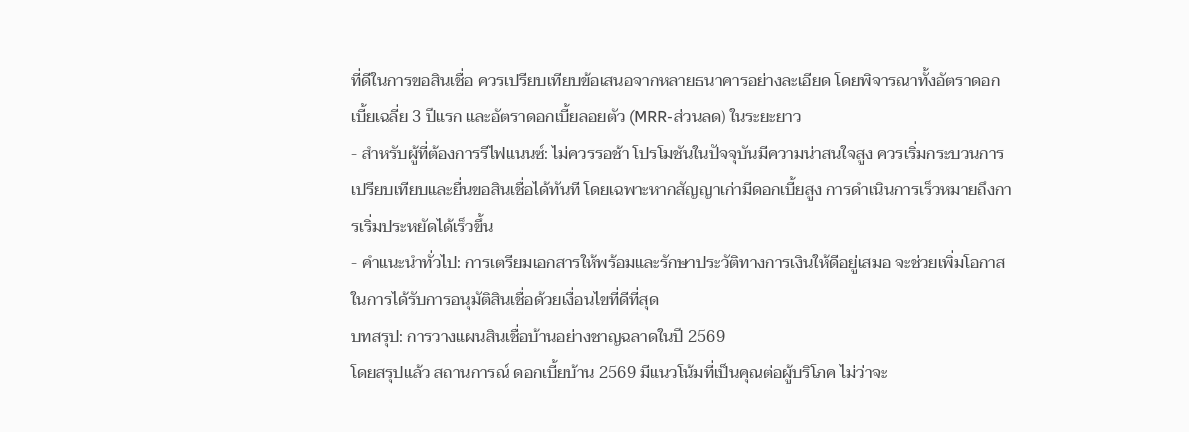ที่ดีในการขอสินเชื่อ ควรเปรียบเทียบข้อเสนอจากหลายธนาคารอย่างละเอียด โดยพิจารณาทั้งอัตราดอกเบี้ยเฉลี่ย 3 ปีแรก และอัตราดอกเบี้ยลอยตัว (MRR-ส่วนลด) ในระยะยาว
- สำหรับผู้ที่ต้องการรีไฟแนนซ์: ไม่ควรรอช้า โปรโมชันในปัจจุบันมีความน่าสนใจสูง ควรเริ่มกระบวนการเปรียบเทียบและยื่นขอสินเชื่อได้ทันที โดยเฉพาะหากสัญญาเก่ามีดอกเบี้ยสูง การดำเนินการเร็วหมายถึงการเริ่มประหยัดได้เร็วขึ้น
- คำแนะนำทั่วไป: การเตรียมเอกสารให้พร้อมและรักษาประวัติทางการเงินให้ดีอยู่เสมอ จะช่วยเพิ่มโอกาสในการได้รับการอนุมัติสินเชื่อด้วยเงื่อนไขที่ดีที่สุด
บทสรุป: การวางแผนสินเชื่อบ้านอย่างชาญฉลาดในปี 2569
โดยสรุปแล้ว สถานการณ์ ดอกเบี้ยบ้าน 2569 มีแนวโน้มที่เป็นคุณต่อผู้บริโภค ไม่ว่าจะ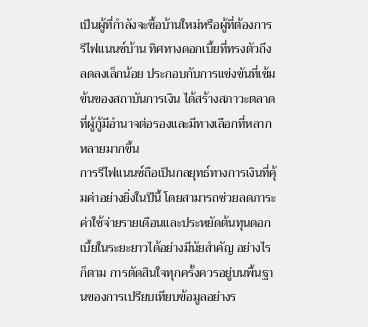เป็นผู้ที่กำลังจะซื้อบ้านใหม่หรือผู้ที่ต้องการรีไฟแนนซ์บ้าน ทิศทางดอกเบี้ยที่ทรงตัวถึงลดลงเล็กน้อย ประกอบกับการแข่งขันที่เข้มข้นของสถาบันการเงิน ได้สร้างสภาวะตลาดที่ผู้กู้มีอำนาจต่อรองและมีทางเลือกที่หลากหลายมากขึ้น
การรีไฟแนนซ์ถือเป็นกลยุทธ์ทางการเงินที่คุ้มค่าอย่างยิ่งในปีนี้ โดยสามารถช่วยลดภาระค่าใช้จ่ายรายเดือนและประหยัดต้นทุนดอกเบี้ยในระยะยาวได้อย่างมีนัยสำคัญ อย่างไรก็ตาม การตัดสินใจทุกครั้งควรอยู่บนพื้นฐานของการเปรียบเทียบข้อมูลอย่างร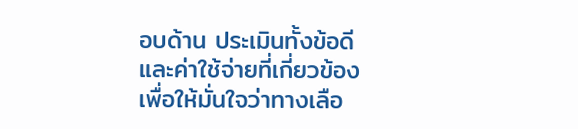อบด้าน ประเมินทั้งข้อดีและค่าใช้จ่ายที่เกี่ยวข้อง เพื่อให้มั่นใจว่าทางเลือ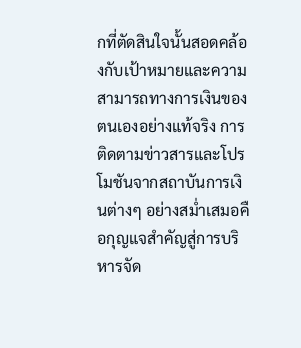กที่ตัดสินใจนั้นสอดคล้องกับเป้าหมายและความสามารถทางการเงินของตนเองอย่างแท้จริง การติดตามข่าวสารและโปรโมชันจากสถาบันการเงินต่างๆ อย่างสม่ำเสมอคือกุญแจสำคัญสู่การบริหารจัด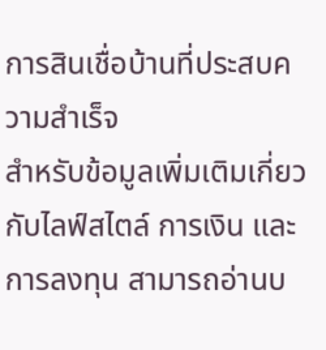การสินเชื่อบ้านที่ประสบความสำเร็จ
สำหรับข้อมูลเพิ่มเติมเกี่ยวกับไลฟ์สไตล์ การเงิน และการลงทุน สามารถอ่านบ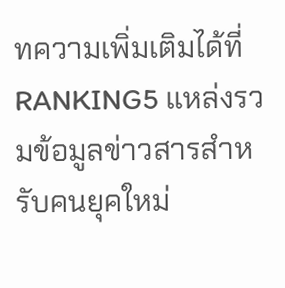ทความเพิ่มเติมได้ที่ RANKING5 แหล่งรวมข้อมูลข่าวสารสำหรับคนยุคใหม่